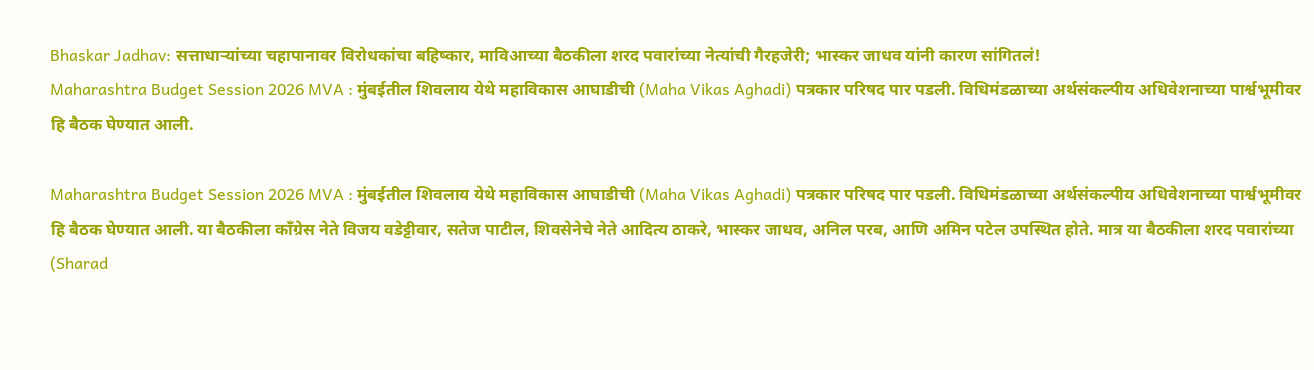Bhaskar Jadhav: सत्ताधाऱ्यांच्या चहापानावर विरोधकांचा बहिष्कार, माविआच्या बैठकीला शरद पवारांच्या नेत्यांची गैरहजेरी; भास्कर जाधव यांनी कारण सांगितलं!
Maharashtra Budget Session 2026 MVA : मुंबईतील शिवलाय येथे महाविकास आघाडीची (Maha Vikas Aghadi) पत्रकार परिषद पार पडली. विधिमंडळाच्या अर्थसंकल्पीय अधिवेशनाच्या पार्श्वभूमीवर हि बैठक घेण्यात आली.

Maharashtra Budget Session 2026 MVA : मुंबईतील शिवलाय येथे महाविकास आघाडीची (Maha Vikas Aghadi) पत्रकार परिषद पार पडली. विधिमंडळाच्या अर्थसंकल्पीय अधिवेशनाच्या पार्श्वभूमीवर हि बैठक घेण्यात आली. या बैठकीला काँग्रेस नेते विजय वडेट्टीवार, सतेज पाटील, शिवसेनेचे नेते आदित्य ठाकरे, भास्कर जाधव, अनिल परब, आणि अमिन पटेल उपस्थित होते. मात्र या बैठकीला शरद पवारांच्या (Sharad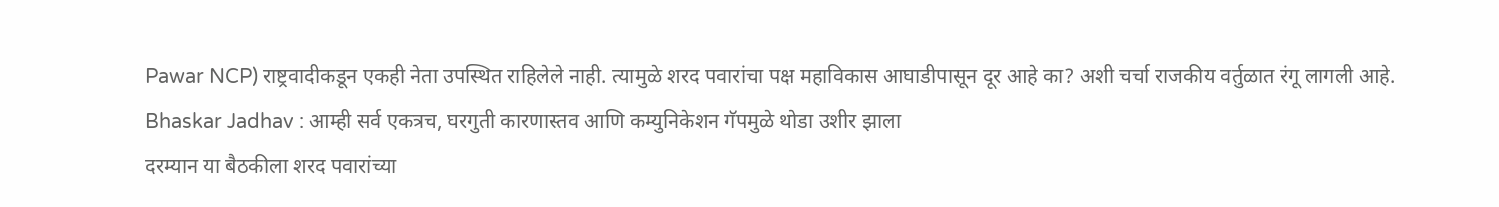Pawar NCP) राष्ट्रवादीकडून एकही नेता उपस्थित राहिलेले नाही. त्यामुळे शरद पवारांचा पक्ष महाविकास आघाडीपासून दूर आहे का? अशी चर्चा राजकीय वर्तुळात रंगू लागली आहे.
Bhaskar Jadhav : आम्ही सर्व एकत्रच, घरगुती कारणास्तव आणि कम्युनिकेशन गॅपमुळे थोडा उशीर झाला
दरम्यान या बैठकीला शरद पवारांच्या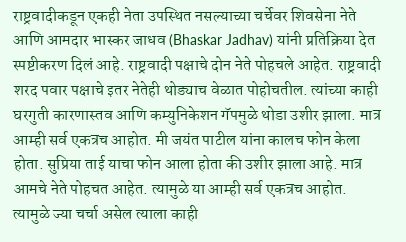राष्ट्रवादीकडून एकही नेता उपस्थित नसल्याच्या चर्चेवर शिवसेना नेते आणि आमदार भास्कर जाधव (Bhaskar Jadhav) यांनी प्रतिक्रिया देत स्पष्टीकरण दिलं आहे. राष्ट्रवादी पक्षाचे दोन नेते पोहचले आहेत. राष्ट्रवादी शरद पवार पक्षाचे इतर नेतेही थोड्याच वेळात पोहोचतील. त्यांच्या काही घरगुती कारणास्तव आणि कम्युनिकेशन गॅपमुळे थोडा उशीर झाला. मात्र आम्ही सर्व एकत्रच आहोत. मी जयंत पाटील यांना कालच फोन केला होता. सुप्रिया ताई याचा फोन आला होता की उशीर झाला आहे. मात्र आमचे नेते पोहचत आहेत. त्यामुळे या आम्ही सर्व एकत्रच आहोत. त्यामुळे ज्या चर्चा असेल त्याला काही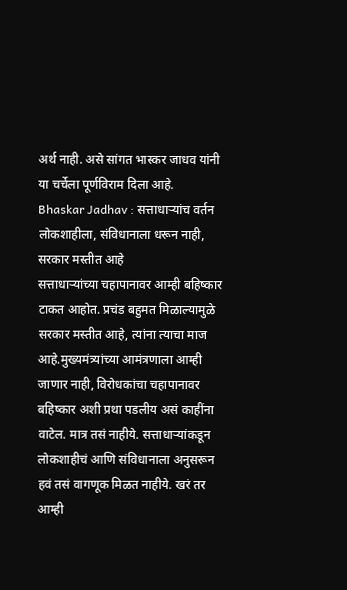अर्थ नाही. असे सांगत भास्कर जाधव यांनी या चर्चेला पूर्णविराम दिला आहे.
Bhaskar Jadhav : सत्ताधाऱ्यांच वर्तन लोकशाहीला, संविधानाला धरून नाही, सरकार मस्तीत आहे
सत्ताधाऱ्यांच्या चहापानावर आम्ही बहिष्कार टाकत आहोत. प्रचंड बहुमत मिळाल्यामुळे सरकार मस्तीत आहे, त्यांना त्याचा माज आहे.मुख्यमंत्र्यांच्या आमंत्रणाला आम्ही जाणार नाही, विरोधकांचा चहापानावर बहिष्कार अशी प्रथा पडलीय असं काहींना वाटेल. मात्र तसं नाहीये. सत्ताधाऱ्यांकडून लोकशाहीचं आणि संविधानाला अनुसरून हवं तसं वागणूक मिळत नाहीये. खरं तर आम्ही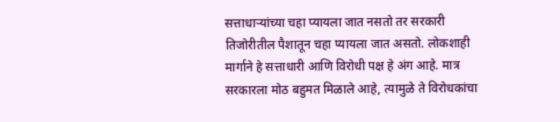सत्ताधाऱ्यांच्या चहा प्यायला जात नसतो तर सरकारी तिजोरीतील पैशातून चहा प्यायला जात असतो. लोकशाही मार्गाने हे सत्ताधारी आणि विरोधी पक्ष हे अंग आहे. मात्र सरकारला मोठ बहुमत मिळाले आहे, त्यामुळे ते विरोधकांचा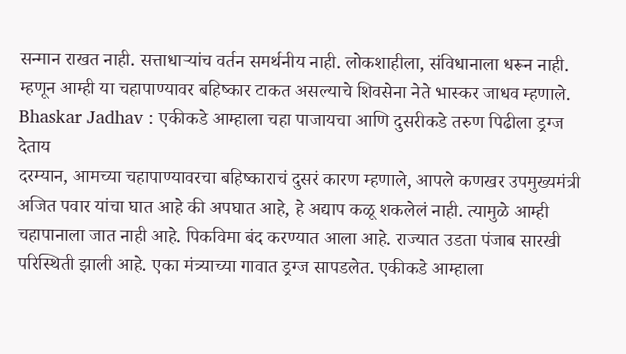सन्मान राखत नाही. सत्ताधाऱ्यांच वर्तन समर्थनीय नाही. लोकशाहीला, संविधानाला धरून नाही. म्हणून आम्ही या चहापाण्यावर बहिष्कार टाकत असल्याचे शिवसेना नेते भास्कर जाधव म्हणाले.
Bhaskar Jadhav : एकीकडे आम्हाला चहा पाजायचा आणि दुसरीकडे तरुण पिढीला ड्रग्ज देताय
दरम्यान, आमच्या चहापाण्यावरचा बहिष्काराचं दुसरं कारण म्हणाले, आपले कणखर उपमुख्यमंत्री अजित पवार यांचा घात आहे की अपघात आहे, हे अद्याप कळू शकलेलं नाही. त्यामुळे आम्ही चहापानाला जात नाही आहे. पिकविमा बंद करण्यात आला आहे. राज्यात उडता पंजाब सारखी परिस्थिती झाली आहे. एका मंत्र्याच्या गावात ड्रग्ज सापडलेत. एकीकडे आम्हाला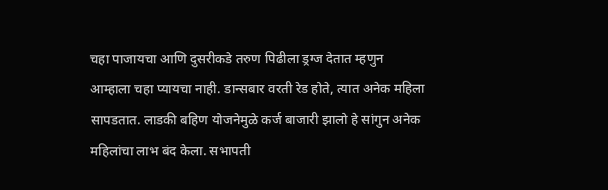चहा पाजायचा आणि दुसरीकडे तरुण पिढीला ड्रग्ज देतात म्हणुन आम्हाला चहा प्यायचा नाही. डान्सबार वरती रेड होते, त्यात अनेक महिला सापडतात. लाडकी बहिण योजनेमुळे कर्ज बाजारी झालो हे सांगुन अनेक महिलांचा लाभ बंद केला. सभापती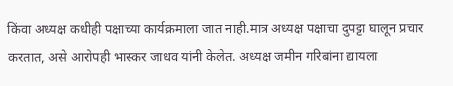किंवा अध्यक्ष कधीही पक्षाच्या कार्यक्रमाला जात नाही.मात्र अध्यक्ष पक्षाचा दुपट्टा घालून प्रचार करतात, असे आरोपही भास्कर जाधव यांनी केलेत. अध्यक्ष जमीन गरिबांना द्यायला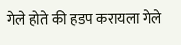गेले होते की हडप करायला गेले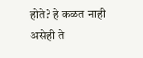होते? हे कळत नाही असेही ते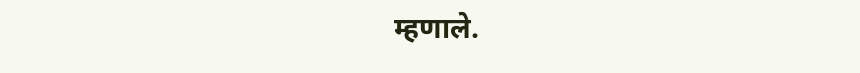म्हणाले.